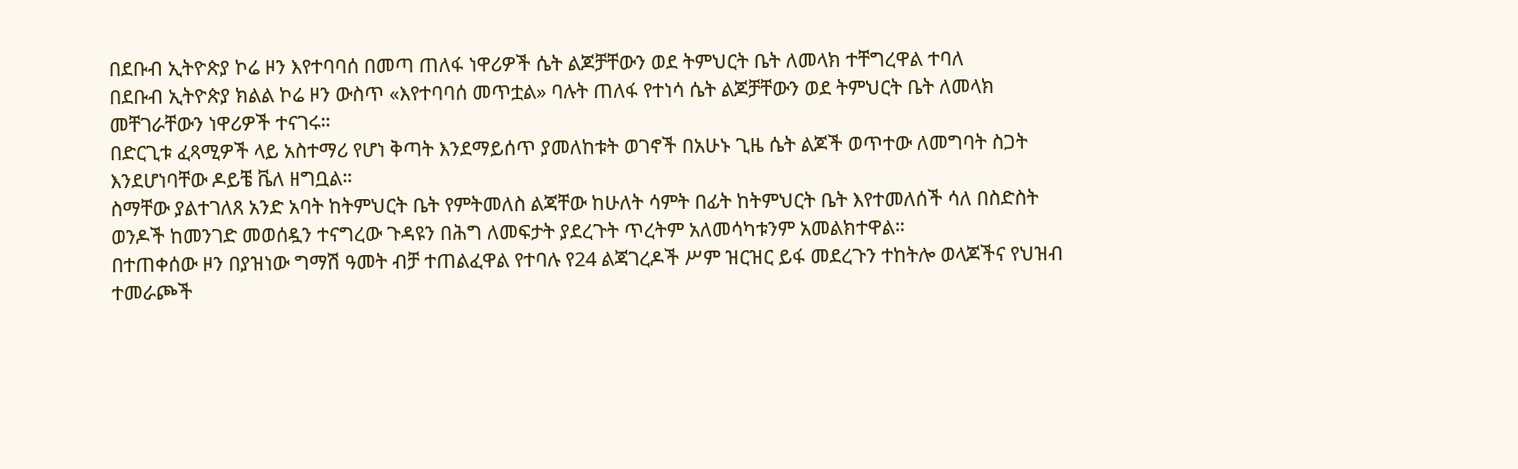በደቡብ ኢትዮጵያ ኮሬ ዞን እየተባባሰ በመጣ ጠለፋ ነዋሪዎች ሴት ልጆቻቸውን ወደ ትምህርት ቤት ለመላክ ተቸግረዋል ተባለ
በደቡብ ኢትዮጵያ ክልል ኮሬ ዞን ውስጥ «እየተባባሰ መጥቷል» ባሉት ጠለፋ የተነሳ ሴት ልጆቻቸውን ወደ ትምህርት ቤት ለመላክ መቸገራቸውን ነዋሪዎች ተናገሩ።
በድርጊቱ ፈጻሚዎች ላይ አስተማሪ የሆነ ቅጣት እንደማይሰጥ ያመለከቱት ወገኖች በአሁኑ ጊዜ ሴት ልጆች ወጥተው ለመግባት ስጋት እንደሆነባቸው ዶይቼ ቬለ ዘግቧል።
ስማቸው ያልተገለጸ አንድ አባት ከትምህርት ቤት የምትመለስ ልጃቸው ከሁለት ሳምት በፊት ከትምህርት ቤት እየተመለሰች ሳለ በስድስት ወንዶች ከመንገድ መወሰዷን ተናግረው ጉዳዩን በሕግ ለመፍታት ያደረጉት ጥረትም አለመሳካቱንም አመልክተዋል።
በተጠቀሰው ዞን በያዝነው ግማሽ ዓመት ብቻ ተጠልፈዋል የተባሉ የ24 ልጃገረዶች ሥም ዝርዝር ይፋ መደረጉን ተከትሎ ወላጆችና የህዝብ ተመራጮች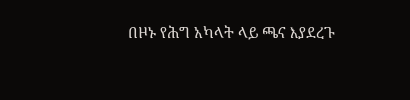በዞኑ የሕግ አካላት ላይ ጫና እያደረጉ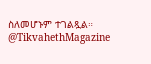ስለመሆኑም ተገልጿል።
@TikvahethMagazine